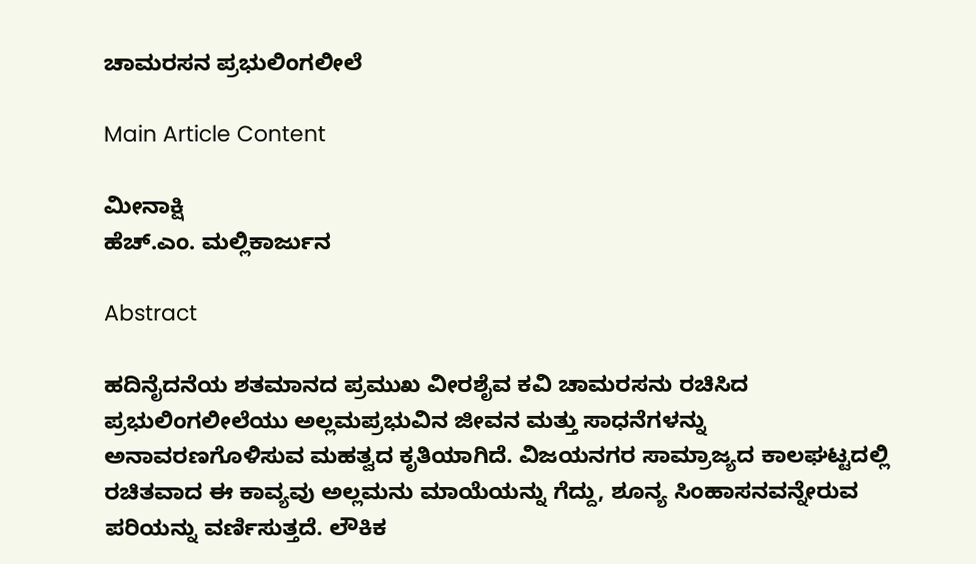ಚಾಮರಸನ ಪ್ರಭುಲಿಂಗಲೀಲೆ

Main Article Content

ಮೀನಾಕ್ಷಿ
ಹೆಚ್.ಎಂ. ಮಲ್ಲಿಕಾರ್ಜುನ

Abstract

ಹದಿನೈದನೆಯ ಶತಮಾನದ ಪ್ರಮುಖ ವೀರಶೈವ ಕವಿ ಚಾಮರಸನು ರಚಿಸಿದ ಪ್ರಭುಲಿಂಗಲೀಲೆಯು ಅಲ್ಲಮಪ್ರಭುವಿನ ಜೀವನ ಮತ್ತು ಸಾಧನೆಗಳನ್ನು ಅನಾವರಣಗೊಳಿಸುವ ಮಹತ್ವದ ಕೃತಿಯಾಗಿದೆ. ವಿಜಯನಗರ ಸಾಮ್ರಾಜ್ಯದ ಕಾಲಘಟ್ಟದಲ್ಲಿ ರಚಿತವಾದ ಈ ಕಾವ್ಯವು ಅಲ್ಲಮನು ಮಾಯೆಯನ್ನು ಗೆದ್ದು, ಶೂನ್ಯ ಸಿಂಹಾಸನವನ್ನೇರುವ ಪರಿಯನ್ನು ವರ್ಣಿಸುತ್ತದೆ. ಲೌಕಿಕ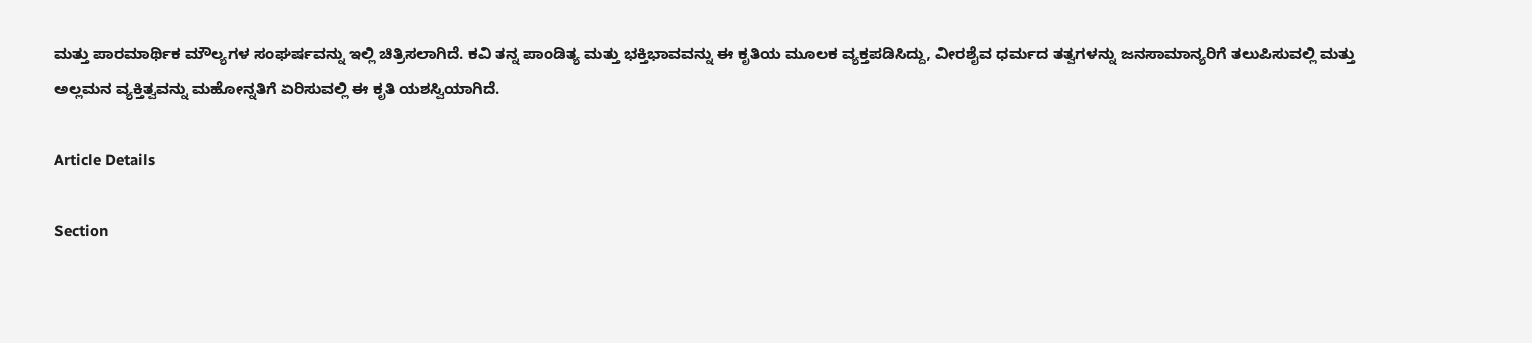ಮತ್ತು ಪಾರಮಾರ್ಥಿಕ ಮೌಲ್ಯಗಳ ಸಂಘರ್ಷವನ್ನು ಇಲ್ಲಿ ಚಿತ್ರಿಸಲಾಗಿದೆ. ಕವಿ ತನ್ನ ಪಾಂಡಿತ್ಯ ಮತ್ತು ಭಕ್ತಿಭಾವವನ್ನು ಈ ಕೃತಿಯ ಮೂಲಕ ವ್ಯಕ್ತಪಡಿಸಿದ್ದು, ವೀರಶೈವ ಧರ್ಮದ ತತ್ವಗಳನ್ನು ಜನಸಾಮಾನ್ಯರಿಗೆ ತಲುಪಿಸುವಲ್ಲಿ ಮತ್ತು ಅಲ್ಲಮನ ವ್ಯಕ್ತಿತ್ವವನ್ನು ಮಹೋನ್ನತಿಗೆ ಏರಿಸುವಲ್ಲಿ ಈ ಕೃತಿ ಯಶಸ್ವಿಯಾಗಿದೆ.

Article Details

Section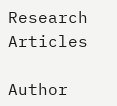Research Articles

Author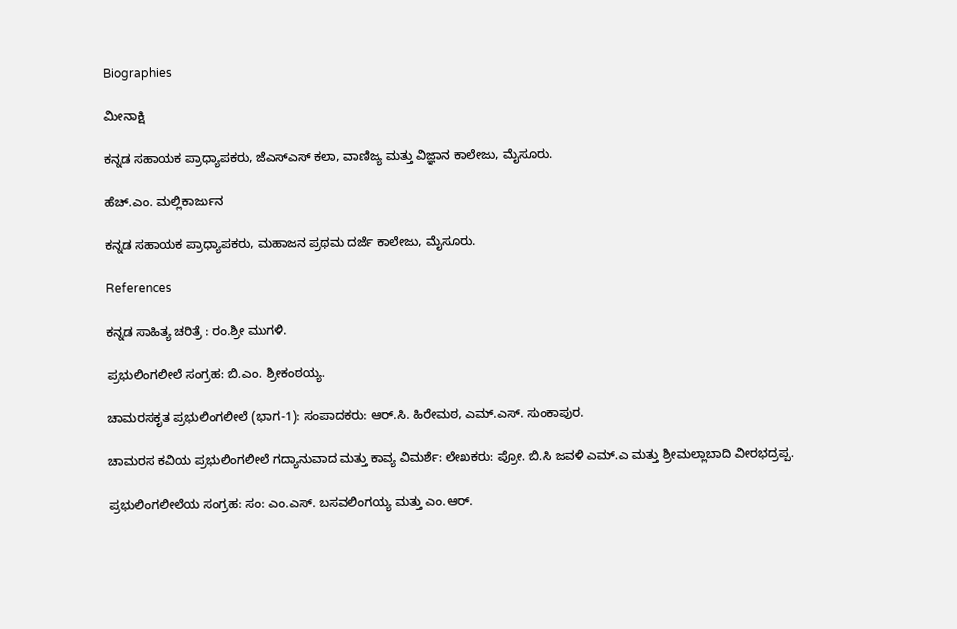Biographies

ಮೀನಾಕ್ಷಿ

ಕನ್ನಡ ಸಹಾಯಕ ಪ್ರಾಧ್ಯಾಪಕರು, ಜೆಎಸ್ಎಸ್ ಕಲಾ, ವಾಣಿಜ್ಯ ಮತ್ತು ವಿಜ್ಞಾನ ಕಾಲೇಜು, ಮೈಸೂರು.

ಹೆಚ್.ಎಂ. ಮಲ್ಲಿಕಾರ್ಜುನ

ಕನ್ನಡ ಸಹಾಯಕ ಪ್ರಾಧ್ಯಾಪಕರು, ಮಹಾಜನ ಪ್ರಥಮ ದರ್ಜೆ ಕಾಲೇಜು, ಮೈಸೂರು.

References

ಕನ್ನಡ ಸಾಹಿತ್ಯ ಚರಿತ್ರೆ : ರಂ.ಶ್ರೀ ಮುಗಳಿ.

ಪ್ರಭುಲಿಂಗಲೀಲೆ ಸಂಗ್ರಹ: ಬಿ.ಎಂ. ಶ್ರೀಕಂಠಯ್ಯ.

ಚಾಮರಸಕೃತ ಪ್ರಭುಲಿಂಗಲೀಲೆ (ಭಾಗ-1): ಸಂಪಾದಕರು: ಆರ್.ಸಿ. ಹಿರೇಮಠ, ಎಮ್.ಎಸ್. ಸುಂಕಾಪುರ.

ಚಾಮರಸ ಕವಿಯ ಪ್ರಭುಲಿಂಗಲೀಲೆ ಗದ್ಯಾನುವಾದ ಮತ್ತು ಕಾವ್ಯ ವಿಮರ್ಶೆ: ಲೇಖಕರು: ಪ್ರೋ. ಬಿ.ಸಿ ಜವಳಿ ಎಮ್.ಎ ಮತ್ತು ಶ್ರೀಮಲ್ಲಾಬಾದಿ ವೀರಭದ್ರಪ್ಪ.

ಪ್ರಭುಲಿಂಗಲೀಲೆಯ ಸಂಗ್ರಹ: ಸಂ: ಎಂ.ಎಸ್. ಬಸವಲಿಂಗಯ್ಯ ಮತ್ತು ಎಂ.ಆರ್.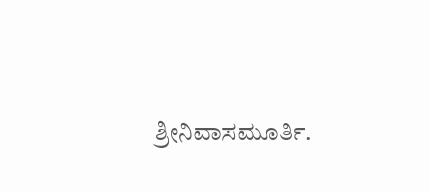ಶ್ರೀನಿವಾಸಮೂರ್ತಿ.